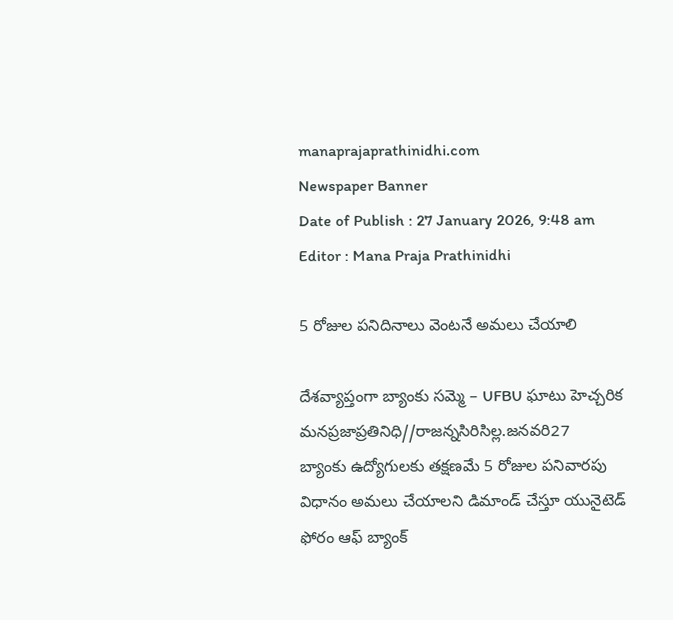manaprajaprathinidhi.com
Newspaper Banner
Date of Publish : 27 January 2026, 9:48 am Editor : Mana Praja Prathinidhi

5 రోజుల పనిదినాలు వెంటనే అమలు చేయాలి

దేశవ్యాప్తంగా బ్యాంకు సమ్మె – UFBU ఘాటు హెచ్చరిక
మనప్రజాప్రతినిధి//రాజన్నసిరిసిల్ల.జనవరి27
బ్యాంకు ఉద్యోగులకు తక్షణమే 5 రోజుల పనివారపు విధానం అమలు చేయాలని డిమాండ్ చేస్తూ యునైటెడ్ ఫోరం ఆఫ్ బ్యాంక్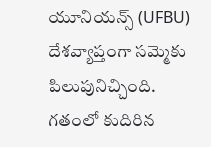యూనియన్స్ (UFBU) దేశవ్యాప్తంగా సమ్మెకు పిలుపునిచ్చింది.
గతంలో కుదిరిన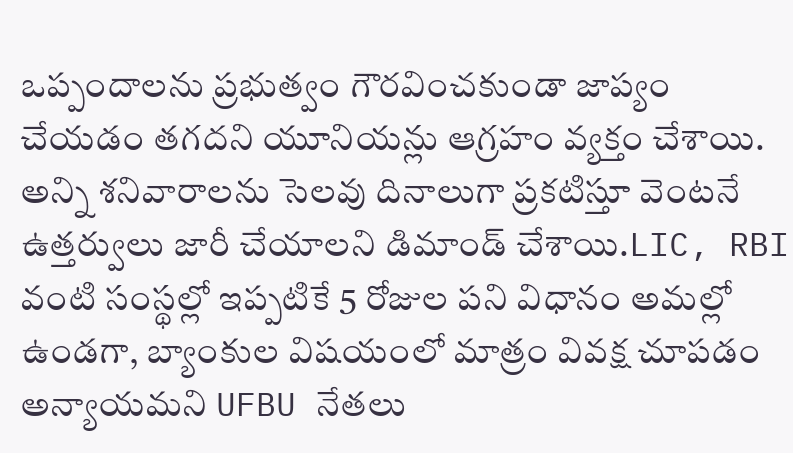ఒప్పందాలను ప్రభుత్వం గౌరవించకుండా జాప్యం చేయడం తగదని యూనియన్లు ఆగ్రహం వ్యక్తం చేశాయి. అన్ని శనివారాలను సెలవు దినాలుగా ప్రకటిస్తూ వెంటనే ఉత్తర్వులు జారీ చేయాలని డిమాండ్ చేశాయి.LIC, RBI వంటి సంస్థల్లో ఇప్పటికే 5 రోజుల పని విధానం అమల్లో ఉండగా, బ్యాంకుల విషయంలో మాత్రం వివక్ష చూపడం అన్యాయమని UFBU నేతలు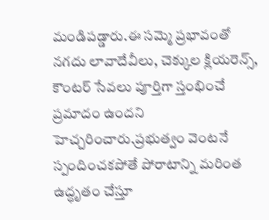మండిపడ్డారు.ఈ సమ్మె ప్రభావంతో నగదు లావాదేవీలు, చెక్కుల క్లియరెన్స్, కౌంటర్ సేవలు పూర్తిగా స్తంభించే ప్రమాదం ఉందని హెచ్చరించారు.ప్రభుత్వం వెంటనే స్పందించకపోతే పోరాటాన్ని మరింత ఉద్ధృతం చేస్తూ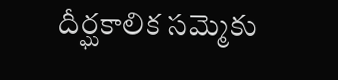దీర్ఘకాలిక సమ్మెకు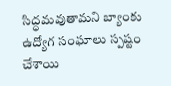సిద్ధమవుతామని బ్యాంకు ఉద్యోగ సంఘాలు స్పష్టం చేశాయి